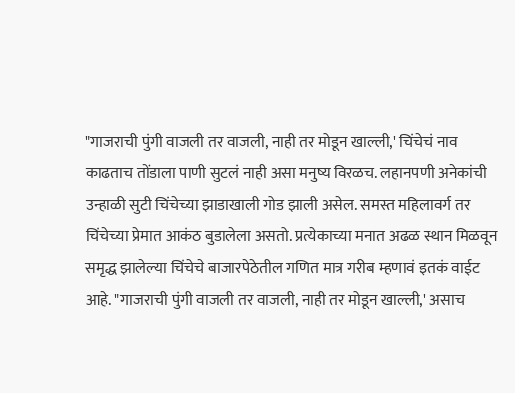"गाजराची पुंगी वाजली तर वाजली, नाही तर मोडून खाल्ली,' चिंचेचं नाव काढताच तोंडाला पाणी सुटलं नाही असा मनुष्य विरळच. लहानपणी अनेकांची उन्हाळी सुटी चिंचेच्या झाडाखाली गोड झाली असेल. समस्त महिलावर्ग तर चिंचेच्या प्रेमात आकंठ बुडालेला असतो. प्रत्येकाच्या मनात अढळ स्थान मिळवून समृद्ध झालेल्या चिंचेचे बाजारपेठेतील गणित मात्र गरीब म्हणावं इतकं वाईट आहे. "गाजराची पुंगी वाजली तर वाजली, नाही तर मोडून खाल्ली,' असाच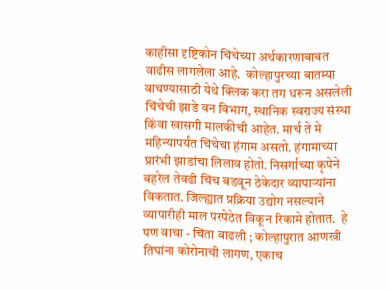काहीसा दृष्टिकोन चिंचेच्या अर्थकारणाबाबत वाढीस लागलेला आहे.  कोल्हापुरच्या बातम्या वाचण्यासाठी येथे क्लिक करा तग धरून असलेली चिंचेची झाडे वन विभाग, स्थानिक स्वराज्य संस्था किंवा खासगी मालकीची आहेत. मार्च ते मे महिन्यापर्यंत चिंचेचा हंगाम असतो. हंगामाच्या प्रारंभी झाडांचा लिलाव होतो. निसर्गाच्या कृपेने बहरेल तेवढी चिंच बडवून ठेकेदार व्यापाऱ्यांना विकतात. जिल्ह्यात प्रक्रिया उद्योग नसल्याने व्यापारीही माल परपेठेत विकून रिकामे होतात.  हे पण वाचा - चिंता वाढली ; कोल्हापुरात आणखी तिघांना कोरोनाची लागण, एकाच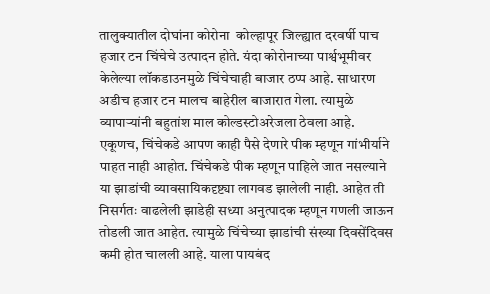तालुक्यातील दोघांना कोरोना  कोल्हापूर जिल्ह्यात दरवर्षी पाच हजार टन चिंचेचे उत्पादन होते. यंदा कोरोनाच्या पार्श्वभूमीवर केलेल्या लॉकडाउनमुळे चिंचेचाही बाजार ठप्प आहे. साधारण अडीच हजार टन मालच बाहेरील बाजारात गेला. त्यामुळे व्यापाऱ्यांनी बहुतांश माल कोल्डस्टोअरेजला ठेवला आहे.  एकूणच, चिंचेकडे आपण काही पैसे देणारे पीक म्हणून गांभीर्याने पाहत नाही आहोत. चिंचेकडे पीक म्हणून पाहिले जात नसल्याने या झाडांची व्यावसायिकदृष्ट्या लागवड झालेली नाही. आहेत ती निसर्गतः वाढलेली झाडेही सध्या अनुत्पादक म्हणून गणली जाऊन तोडली जात आहेत. त्यामुळे चिंचेच्या झाडांची संख्या दिवसेंदिवस कमी होत चालली आहे. याला पायबंद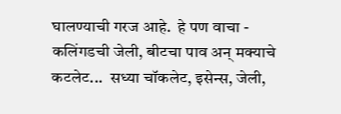घालण्याची गरज आहे.  हे पण वाचा - कलिंगडची जेली, बीटचा पाव अन्‌ मक्‍याचे कटलेट...  सध्या चॉकलेट, इसेन्स, जेली,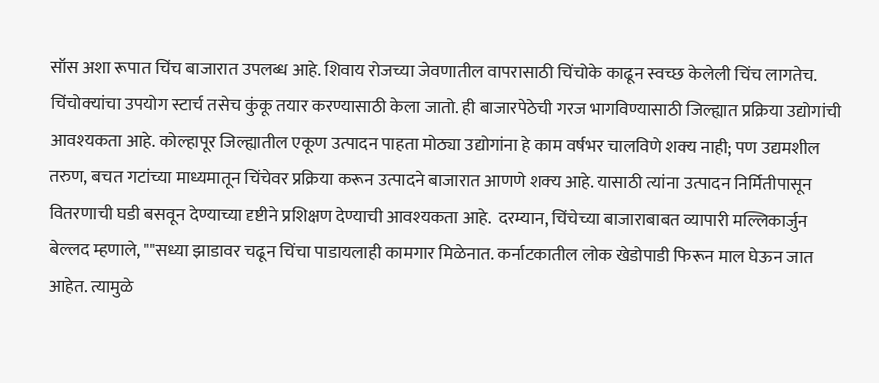सॉस अशा रूपात चिंच बाजारात उपलब्ध आहे. शिवाय रोजच्या जेवणातील वापरासाठी चिंचोके काढून स्वच्छ केलेली चिंच लागतेच. चिंचोक्‍यांचा उपयोग स्टार्च तसेच कुंकू तयार करण्यासाठी केला जातो. ही बाजारपेठेची गरज भागविण्यासाठी जिल्ह्यात प्रक्रिया उद्योगांची आवश्‍यकता आहे. कोल्हापूर जिल्ह्यातील एकूण उत्पादन पाहता मोठ्या उद्योगांना हे काम वर्षभर चालविणे शक्‍य नाही; पण उद्यमशील तरुण, बचत गटांच्या माध्यमातून चिंचेवर प्रक्रिया करून उत्पादने बाजारात आणणे शक्‍य आहे. यासाठी त्यांना उत्पादन निर्मितीपासून वितरणाची घडी बसवून देण्याच्या दृष्टीने प्रशिक्षण देण्याची आवश्‍यकता आहे.  दरम्यान, चिंचेच्या बाजाराबाबत व्यापारी मल्लिकार्जुन बेल्लद म्हणाले, ""सध्या झाडावर चढून चिंचा पाडायलाही कामगार मिळेनात. कर्नाटकातील लोक खेडोपाडी फिरून माल घेऊन जात आहेत. त्यामुळे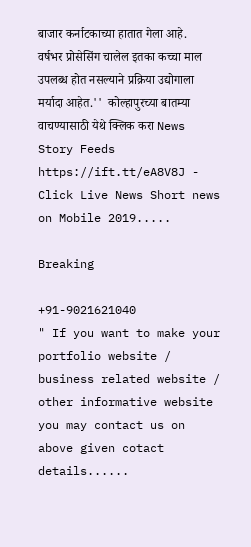बाजार कर्नाटकाच्या हातात गेला आहे. वर्षभर प्रोसेसिंग चालेल इतका कच्चा माल उपलब्ध होत नसल्याने प्रक्रिया उद्योगाला मर्यादा आहेत.''  कोल्हापुरच्या बातम्या वाचण्यासाठी येथे क्लिक करा News Story Feeds https://ift.tt/eA8V8J - Click Live News Short news on Mobile 2019.....

Breaking

+91-9021621040
" If you want to make your portfolio website / business related website / other informative website you may contact us on above given cotact details......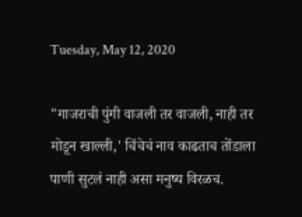Tuesday, May 12, 2020

"गाजराची पुंगी वाजली तर वाजली, नाही तर मोडून खाल्ली,' चिंचेचं नाव काढताच तोंडाला पाणी सुटलं नाही असा मनुष्य विरळच.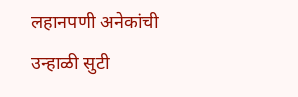लहानपणी अनेकांची उन्हाळी सुटी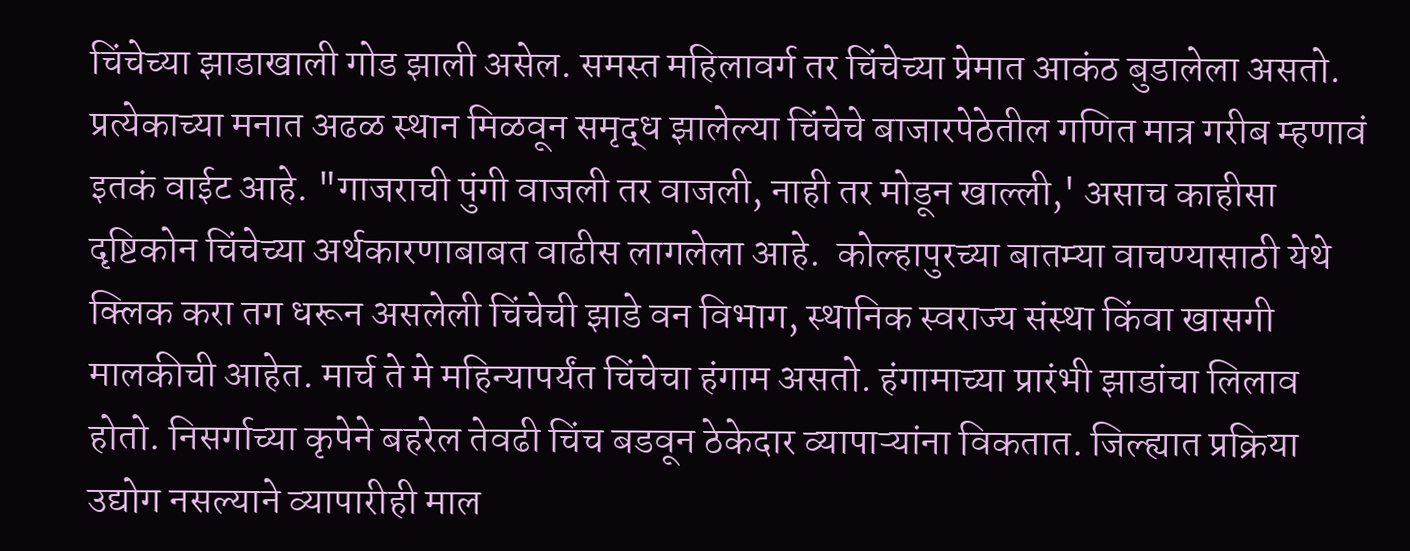चिंचेच्या झाडाखाली गोड झाली असेल. समस्त महिलावर्ग तर चिंचेच्या प्रेमात आकंठ बुडालेला असतो. प्रत्येकाच्या मनात अढळ स्थान मिळवून समृद्ध झालेल्या चिंचेचे बाजारपेठेतील गणित मात्र गरीब म्हणावं इतकं वाईट आहे. "गाजराची पुंगी वाजली तर वाजली, नाही तर मोडून खाल्ली,' असाच काहीसा दृष्टिकोन चिंचेच्या अर्थकारणाबाबत वाढीस लागलेला आहे.  कोल्हापुरच्या बातम्या वाचण्यासाठी येथे क्लिक करा तग धरून असलेली चिंचेची झाडे वन विभाग, स्थानिक स्वराज्य संस्था किंवा खासगी मालकीची आहेत. मार्च ते मे महिन्यापर्यंत चिंचेचा हंगाम असतो. हंगामाच्या प्रारंभी झाडांचा लिलाव होतो. निसर्गाच्या कृपेने बहरेल तेवढी चिंच बडवून ठेकेदार व्यापाऱ्यांना विकतात. जिल्ह्यात प्रक्रिया उद्योग नसल्याने व्यापारीही माल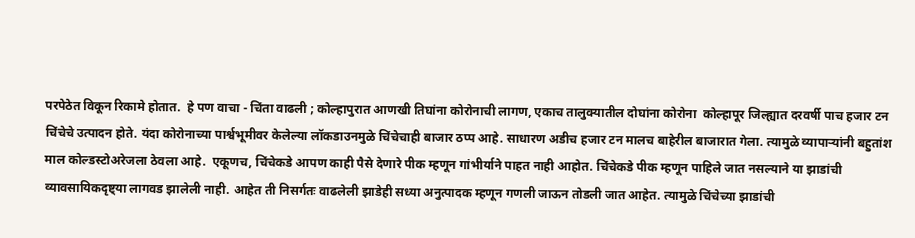परपेठेत विकून रिकामे होतात.  हे पण वाचा - चिंता वाढली ; कोल्हापुरात आणखी तिघांना कोरोनाची लागण, एकाच तालुक्यातील दोघांना कोरोना  कोल्हापूर जिल्ह्यात दरवर्षी पाच हजार टन चिंचेचे उत्पादन होते. यंदा कोरोनाच्या पार्श्वभूमीवर केलेल्या लॉकडाउनमुळे चिंचेचाही बाजार ठप्प आहे. साधारण अडीच हजार टन मालच बाहेरील बाजारात गेला. त्यामुळे व्यापाऱ्यांनी बहुतांश माल कोल्डस्टोअरेजला ठेवला आहे.  एकूणच, चिंचेकडे आपण काही पैसे देणारे पीक म्हणून गांभीर्याने पाहत नाही आहोत. चिंचेकडे पीक म्हणून पाहिले जात नसल्याने या झाडांची व्यावसायिकदृष्ट्या लागवड झालेली नाही. आहेत ती निसर्गतः वाढलेली झाडेही सध्या अनुत्पादक म्हणून गणली जाऊन तोडली जात आहेत. त्यामुळे चिंचेच्या झाडांची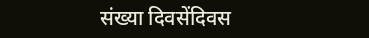संख्या दिवसेंदिवस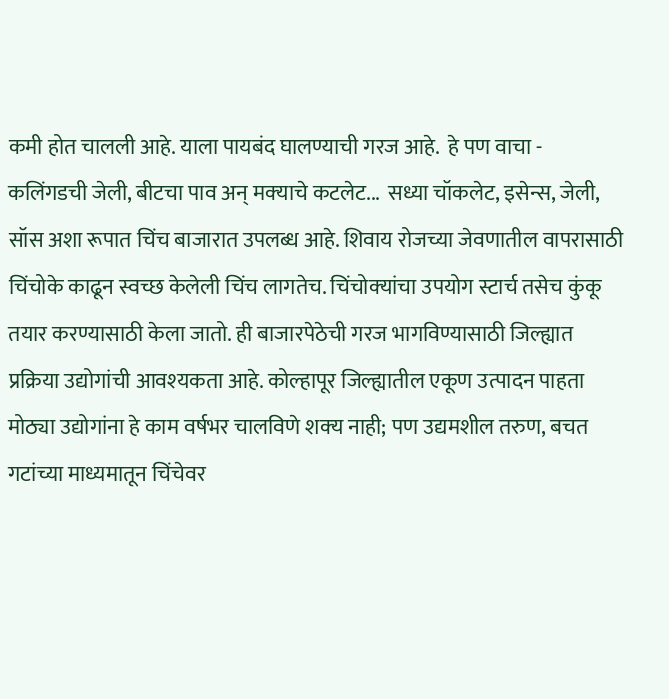कमी होत चालली आहे. याला पायबंद घालण्याची गरज आहे.  हे पण वाचा - कलिंगडची जेली, बीटचा पाव अन्‌ मक्‍याचे कटलेट...  सध्या चॉकलेट, इसेन्स, जेली, सॉस अशा रूपात चिंच बाजारात उपलब्ध आहे. शिवाय रोजच्या जेवणातील वापरासाठी चिंचोके काढून स्वच्छ केलेली चिंच लागतेच. चिंचोक्‍यांचा उपयोग स्टार्च तसेच कुंकू तयार करण्यासाठी केला जातो. ही बाजारपेठेची गरज भागविण्यासाठी जिल्ह्यात प्रक्रिया उद्योगांची आवश्‍यकता आहे. कोल्हापूर जिल्ह्यातील एकूण उत्पादन पाहता मोठ्या उद्योगांना हे काम वर्षभर चालविणे शक्‍य नाही; पण उद्यमशील तरुण, बचत गटांच्या माध्यमातून चिंचेवर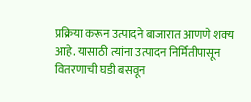प्रक्रिया करून उत्पादने बाजारात आणणे शक्‍य आहे. यासाठी त्यांना उत्पादन निर्मितीपासून वितरणाची घडी बसवून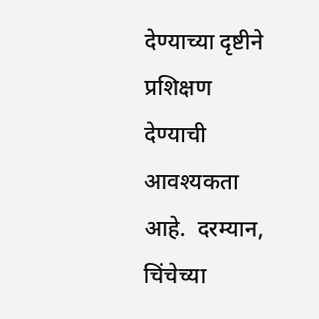देण्याच्या दृष्टीने प्रशिक्षण देण्याची आवश्‍यकता आहे.  दरम्यान, चिंचेच्या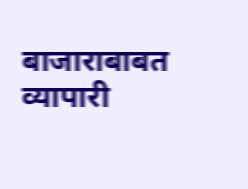बाजाराबाबत व्यापारी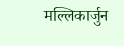मल्लिकार्जुन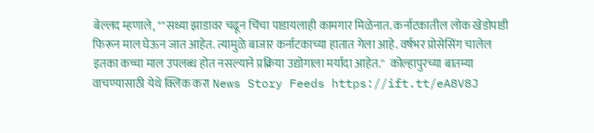बेल्लद म्हणाले, ""सध्या झाडावर चढून चिंचा पाडायलाही कामगार मिळेनात. कर्नाटकातील लोक खेडोपाडी फिरून माल घेऊन जात आहेत. त्यामुळे बाजार कर्नाटकाच्या हातात गेला आहे. वर्षभर प्रोसेसिंग चालेल इतका कच्चा माल उपलब्ध होत नसल्याने प्रक्रिया उद्योगाला मर्यादा आहेत.''  कोल्हापुरच्या बातम्या वाचण्यासाठी येथे क्लिक करा News Story Feeds https://ift.tt/eA8V8J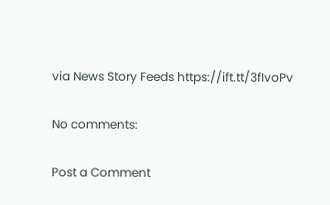via News Story Feeds https://ift.tt/3fIvoPv

No comments:

Post a Comment